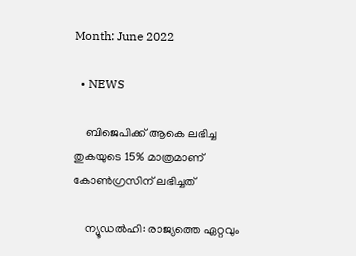Month: June 2022

  • NEWS

    ബിജെപിക്ക് ആകെ ലഭിച്ച തുകയുടെ 15% മാത്രമാണ് കോൺഗ്രസിന് ലഭിച്ചത്

    ന്യൂഡൽഹി: രാജ്യത്തെ ഏറ്റവും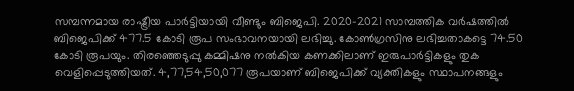സമ്പന്നമായ രാഷ്ട്രീയ പാർട്ടിയായി വീണ്ടും ബിജെപി. 2020–2021 സാമ്പത്തിക വർഷത്തിൽ ബിജെപിക്ക് 477.5 കോടി രൂപ സംഭാവനയായി ലഭിച്ചു. കോൺഗ്രസിനു ലഭിച്ചതാകട്ടെ 74.50 കോടി രൂപയും. തിരഞ്ഞെടുപ്പു കമ്മിഷനു നൽകിയ കണക്കിലാണ് ഇരുപാർട്ടികളും തുക വെളിപ്പെടുത്തിയത്. 4,77,54,50,077 രൂപയാണ് ബിജെപിക്ക് വ്യക്തികളും സ്ഥാപനങ്ങളും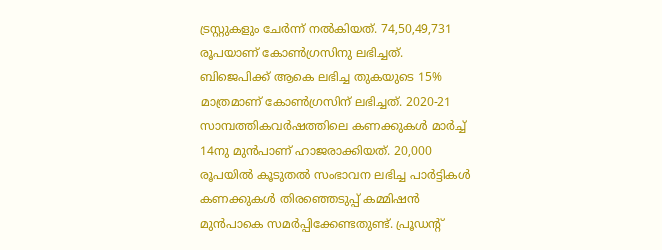ട്രസ്റ്റുകളും ചേർന്ന് നൽകിയത്. 74,50,49,731 രൂപയാണ് കോൺഗ്രസിനു ലഭിച്ചത്. ബിജെപിക്ക് ആകെ ലഭിച്ച തുകയുടെ 15% മാത്രമാണ് കോൺഗ്രസിന് ലഭിച്ചത്. 2020-21 സാമ്പത്തികവർഷത്തിലെ കണക്കുകൾ മാർച്ച് 14നു മുൻപാണ് ഹാജരാക്കിയത്. 20,000 രൂപയിൽ കൂടുതൽ സംഭാവന ലഭിച്ച പാർട്ടികൾ കണക്കുകൾ തിരഞ്ഞെടുപ്പ് കമ്മിഷൻ മുൻപാകെ സമർപ്പിക്കേണ്ടതുണ്ട്. പ്രൂഡന്റ്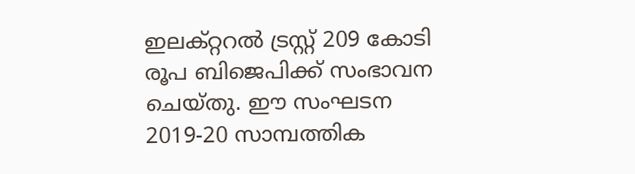ഇലക്റ്ററൽ ട്രസ്റ്റ് 209 കോടി രൂപ ബിജെപിക്ക് സംഭാവന ചെയ്‌തു. ഈ സംഘടന 2019-20 സാമ്പത്തിക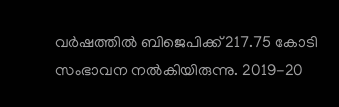വർഷത്തിൽ ബിജെപിക്ക് 217.75 കോടി സംഭാവന നൽകിയിരുന്നു. 2019-20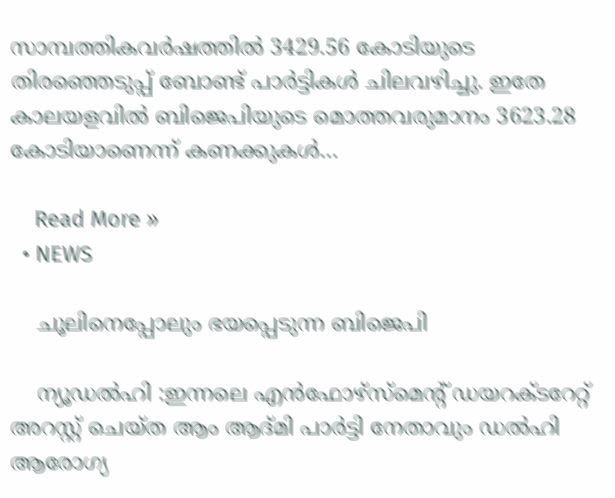സാമ്പത്തികവർഷത്തിൽ 3429.56 കോടിയുടെ തിരഞ്ഞെടുപ്പ് ബോണ്ട് പാർട്ടികൾ ചിലവഴിച്ചു. ഇതേ കാലയളവിൽ ബിജെപിയുടെ മൊത്തവരുമാനം 3623.28 കോടിയാണെന്ന് കണക്കുകൾ…

    Read More »
  • NEWS

    ചൂലിനെപ്പോലും ഭയപ്പെടുന്ന ബിജെപി

    ന്യൂഡൽഹി :ഇന്നലെ എൻഫോഴ്സ്മെൻ്റ് ഡയറക്ടറേറ്റ് അറസ്റ്റ് ചെയ്ത ആം ആദ്മി പാർട്ടി നേതാവും ഡൽഹി ആരോഗ്യ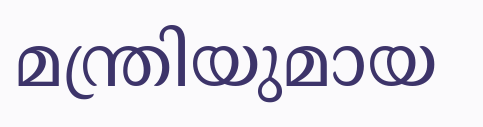മന്ത്രിയുമായ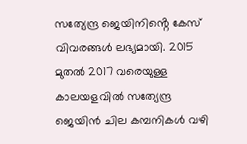സത്യേന്ദ്ര ജെയിനിൻ്റെ കേസ് വിവരങ്ങൾ ലഭ്യമായി. 2015 മുതൽ 2017 വരെയുള്ള കാലയളവിൽ സത്യേന്ദ്ര ജെയിൻ ചില കമ്പനികൾ വഴി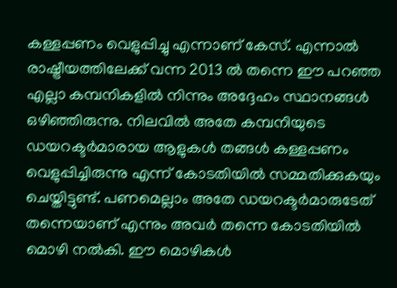കള്ളപ്പണം വെളുപ്പിച്ചു എന്നാണ് കേസ്. എന്നാൽ രാഷ്ട്രീയത്തിലേക്ക് വന്ന 2013 ൽ തന്നെ ഈ പറഞ്ഞ എല്ലാ കമ്പനികളിൽ നിന്നും അദ്ദേഹം സ്ഥാനങ്ങൾ ഒഴിഞ്ഞിരുന്നു. നിലവിൽ അതേ കമ്പനിയുടെ ഡയറക്ടർമാരായ ആളുകൾ തങ്ങൾ കള്ളപ്പണം വെളുപ്പിച്ചിരുന്നു എന്ന് കോടതിയിൽ സമ്മതിക്കുകയും ചെയ്തിട്ടുണ്ട്. പണമെല്ലാം അതേ ഡയറക്ടർമാരുടേത് തന്നെയാണ് എന്നും അവർ തന്നെ കോടതിയിൽ മൊഴി നൽകി. ഈ മൊഴികൾ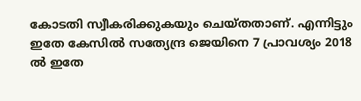കോടതി സ്വീകരിക്കുകയും ചെയ്തതാണ്. എന്നിട്ടും ഇതേ കേസിൽ സത്യേന്ദ്ര ജെയിനെ 7 പ്രാവശ്യം 2018 ൽ ഇതേ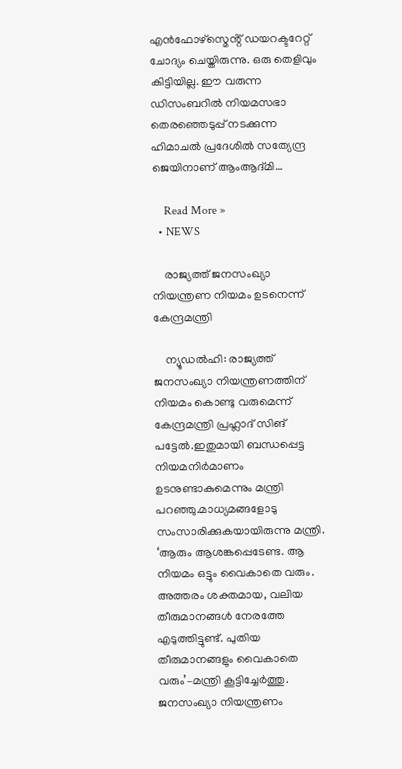എൻഫോഴ്സ്മെൻ്റ് ഡയറക്ടറേറ്റ് ചോദ്യം ചെയ്തിരുന്നു. ഒരു തെളിവും കിട്ടിയില്ല. ഈ വരുന്ന ഡിസംബറിൽ നിയമസഭാ തെരഞ്ഞെടുപ്പ് നടക്കുന്ന ഹിമാചൽ പ്രദേശിൽ സത്യേന്ദ്ര ജെയിനാണ് ആംആദ്മി…

    Read More »
  • NEWS

    രാജ്യത്ത് ജനസംഖ്യാ നിയന്ത്രണ നിയമം ഉടനെന്ന് കേന്ദ്രമന്ത്രി

    ന്യൂഡൽഹി: രാജ്യത്ത് ജനസംഖ്യാ നിയന്ത്രണത്തിന് നിയമം കൊണ്ടു വരുമെന്ന് കേന്ദ്രമന്ത്രി പ്രഹ്ലാദ് സിങ് പട്ടേൽ.ഇതുമായി ബന്ധപ്പെട്ട നിയമനിർമാണം ഉടനുണ്ടാകുമെന്നും മന്ത്രി പറഞ്ഞു.മാധ്യമങ്ങളോടു സംസാരിക്കുകയായിരുന്നു മന്ത്രി. ‘ആരും ആശങ്കപ്പെടേണ്ട. ആ നിയമം ഒട്ടും വൈകാതെ വരും. അത്തരം ശക്തമായ, വലിയ തീരുമാനങ്ങൾ നേരത്തേ എടുത്തിട്ടുണ്ട്. പുതിയ തീരുമാനങ്ങളും വൈകാതെ വരും’–മന്ത്രി കൂട്ടിച്ചേർത്തു. ജനസംഖ്യാ നിയന്ത്രണം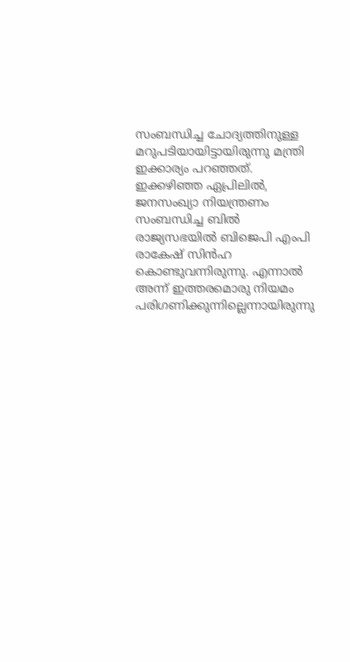സംബന്ധിച്ച ചോദ്യത്തിനുള്ള മറുപടിയായിട്ടായിരുന്നു മന്ത്രി ഇക്കാര്യം പറഞ്ഞത്. ഇക്കഴിഞ്ഞ ഏപ്രിലിൽ, ജനസംഖ്യാ നിയന്ത്രണം സംബന്ധിച്ച ബിൽ രാജ്യസഭയിൽ ബിജെപി എംപി രാകേഷ് സിൻഹ കൊണ്ടുവന്നിരുന്നു. എന്നാൽ അന്ന് ഇത്തരമൊരു നിയമം പരിഗണിക്കുന്നില്ലെന്നായിരുന്നു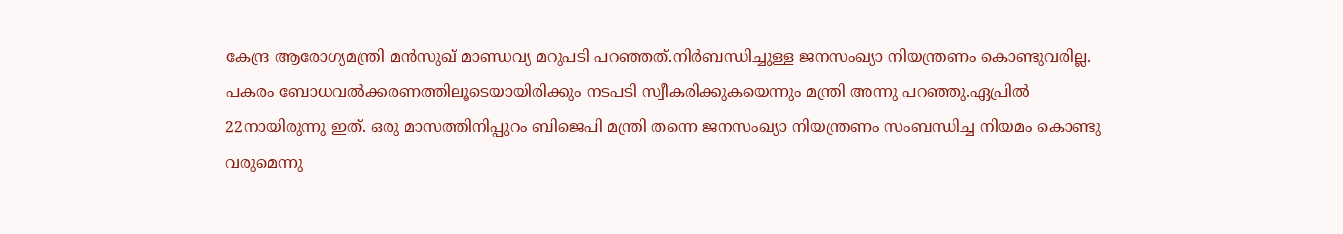കേന്ദ്ര ആരോഗ്യമന്ത്രി മൻസുഖ് മാണ്ഡവ്യ മറുപടി പറഞ്ഞത്.നിർബന്ധിച്ചുള്ള ജനസംഖ്യാ നിയന്ത്രണം കൊണ്ടുവരില്ല. പകരം ബോധവൽക്കരണത്തിലൂടെയായിരിക്കും നടപടി സ്വീകരിക്കുകയെന്നും മന്ത്രി അന്നു പറഞ്ഞു.ഏപ്രിൽ 22നായിരുന്നു ഇത്. ഒരു മാസത്തിനിപ്പുറം ബിജെപി മന്ത്രി തന്നെ ജനസംഖ്യാ നിയന്ത്രണം സംബന്ധിച്ച നിയമം കൊണ്ടു വരുമെന്നു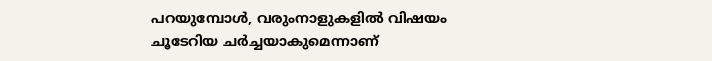പറയുമ്പോൾ, വരുംനാളുകളിൽ വിഷയം ചൂടേറിയ ചർച്ചയാകുമെന്നാണ്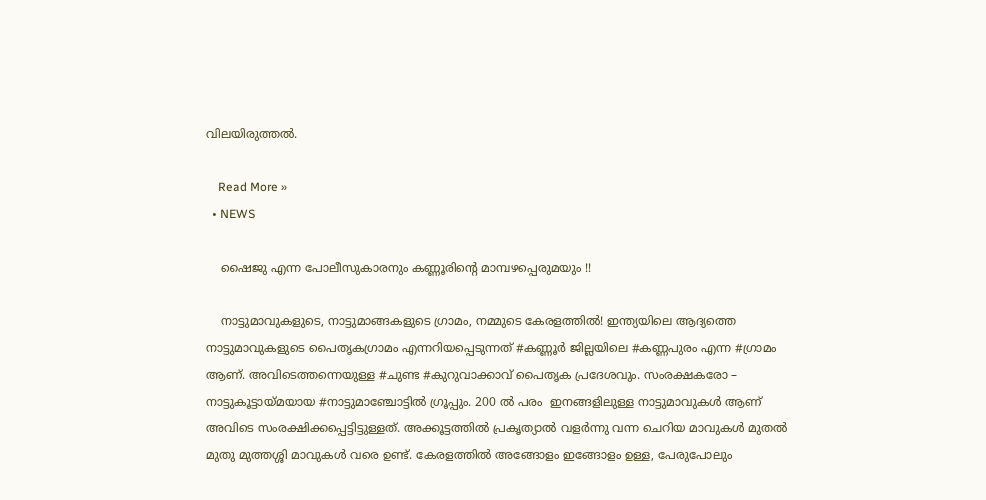വിലയിരുത്തൽ.

    Read More »
  • NEWS

    ഷൈജു എന്ന പോലീസുകാരനും കണ്ണൂരിന്റെ മാമ്പഴപ്പെരുമയും !!

    നാട്ടുമാവുകളുടെ, നാട്ടുമാങ്ങകളുടെ ഗ്രാമം, നമ്മുടെ കേരളത്തിൽ! ഇന്ത്യയിലെ ആദ്യത്തെ നാട്ടുമാവുകളുടെ പൈതൃകഗ്രാമം എന്നറിയപ്പെടുന്നത് #കണ്ണൂർ ജില്ലയിലെ #കണ്ണപുരം എന്ന #ഗ്രാമം ആണ്. അവിടെത്തന്നെയുള്ള #ചുണ്ട #കുറുവാക്കാവ് പൈതൃക പ്രദേശവും. സംരക്ഷകരോ – നാട്ടുകൂട്ടായ്മയായ #നാട്ടുമാഞ്ചോട്ടിൽ ഗ്രൂപ്പും. 200 ൽ പരം  ഇനങ്ങളിലുള്ള നാട്ടുമാവുകൾ ആണ് അവിടെ സംരക്ഷിക്കപ്പെട്ടിട്ടുള്ളത്. അക്കൂട്ടത്തിൽ പ്രകൃത്യാൽ വളർന്നു വന്ന ചെറിയ മാവുകൾ മുതൽ മുതു മുത്തശ്ശി മാവുകൾ വരെ ഉണ്ട്. കേരളത്തിൽ അങ്ങോളം ഇങ്ങോളം ഉള്ള, പേരുപോലും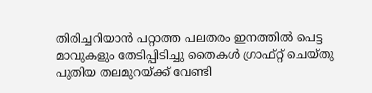തിരിച്ചറിയാൻ പറ്റാത്ത പലതരം ഇനത്തിൽ പെട്ട മാവുകളും തേടിപ്പിടിച്ചു തൈകൾ ഗ്രാഫ്റ്റ് ചെയ്തു പുതിയ തലമുറയ്ക്ക് വേണ്ടി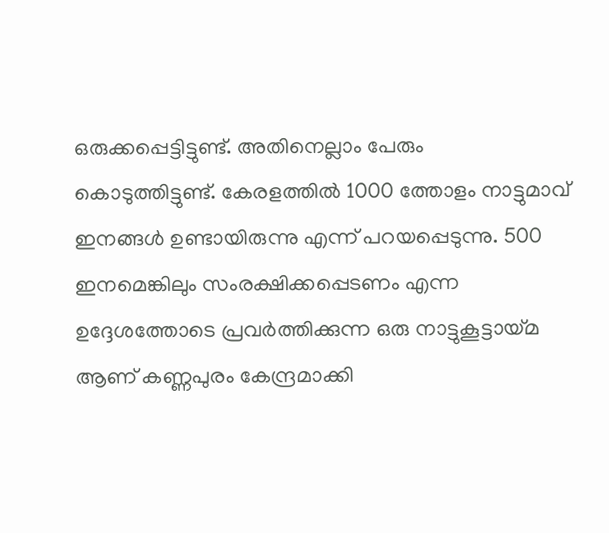ഒരുക്കപ്പെട്ടിട്ടുണ്ട്. അതിനെല്ലാം പേരും കൊടുത്തിട്ടുണ്ട്. കേരളത്തിൽ 1000 ത്തോളം നാട്ടുമാവ് ഇനങ്ങൾ ഉണ്ടായിരുന്നു എന്ന് പറയപ്പെടുന്നു. 500 ഇനമെങ്കിലും സംരക്ഷിക്കപ്പെടണം എന്ന ഉദ്ദേശത്തോടെ പ്രവർത്തിക്കുന്ന ഒരു നാട്ടുകൂട്ടായ്മ ആണ് കണ്ണപുരം കേന്ദ്രമാക്കി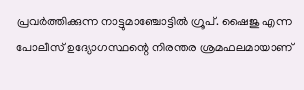പ്രവർത്തിക്കുന്ന നാട്ടുമാഞ്ചോട്ടിൽ ഗ്രൂപ്. ഷൈജു എന്ന പോലീസ് ഉദ്യോഗസ്ഥന്റെ നിരന്തര ശ്രമഫലമായാണ്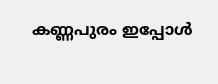കണ്ണപുരം ഇപ്പോൾ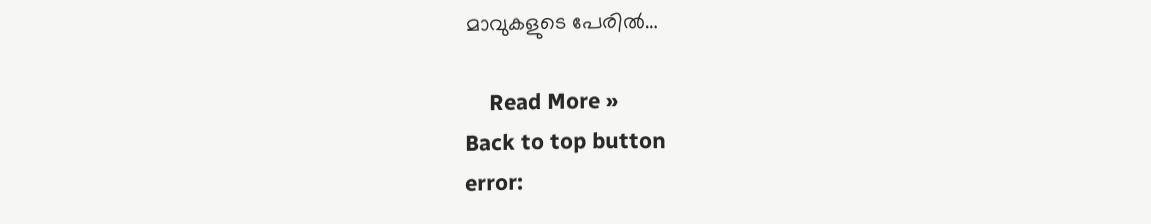മാവുകളുടെ പേരിൽ…

    Read More »
Back to top button
error: